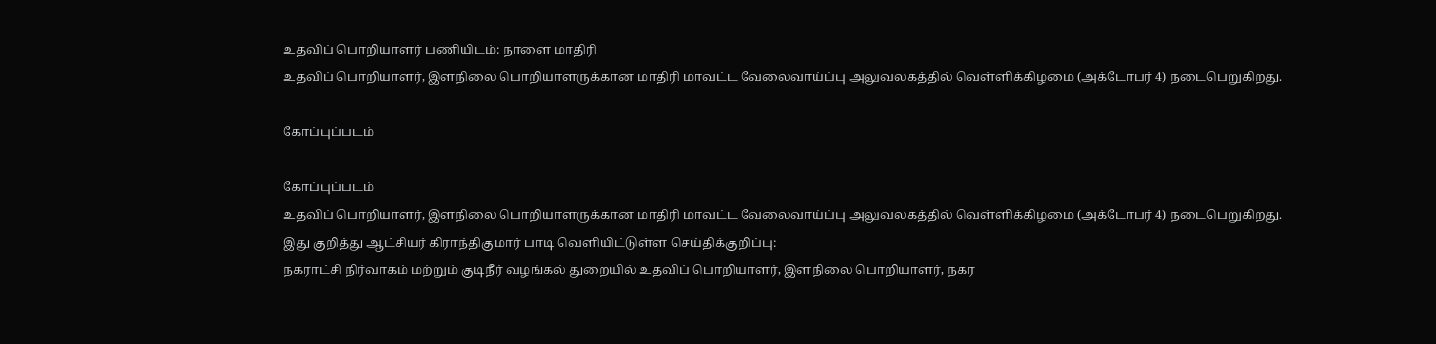உதவிப் பொறியாளர் பணியிடம்: நாளை மாதிரி
உதவிப் பொறியாளர், இளநிலை பொறியாளருக்கான மாதிரி மாவட்ட வேலைவாய்ப்பு அலுவலகத்தில் வெள்ளிக்கிழமை (அக்டோபர் 4) நடைபெறுகிறது.

கோப்புப்படம்

கோப்புப்படம்
உதவிப் பொறியாளர், இளநிலை பொறியாளருக்கான மாதிரி மாவட்ட வேலைவாய்ப்பு அலுவலகத்தில் வெள்ளிக்கிழமை (அக்டோபர் 4) நடைபெறுகிறது.
இது குறித்து ஆட்சியர் கிராந்திகுமார் பாடி வெளியிட்டுள்ள செய்திக்குறிப்பு:
நகராட்சி நிர்வாகம் மற்றும் குடிநீர் வழங்கல் துறையில் உதவிப் பொறியாளர், இளநிலை பொறியாளர், நகர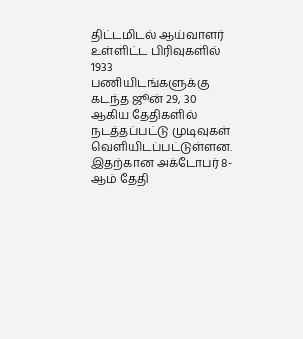திட்டமிடல் ஆய்வாளர் உள்ளிட்ட பிரிவுகளில் 1933 பணியிடங்களுக்கு கடந்த ஜூன் 29, 30 ஆகிய தேதிகளில் நடத்தப்பட்டு முடிவுகள்
வெளியிடப்பட்டுள்ளன. இதற்கான அக்டோபர் 8-ஆம் தேதி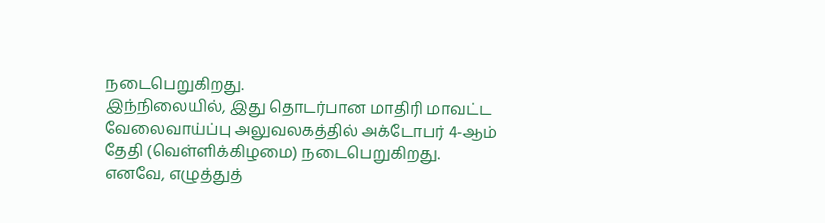நடைபெறுகிறது.
இந்நிலையில், இது தொடர்பான மாதிரி மாவட்ட வேலைவாய்ப்பு அலுவலகத்தில் அக்டோபர் 4-ஆம் தேதி (வெள்ளிக்கிழமை) நடைபெறுகிறது.
எனவே, எழுத்துத்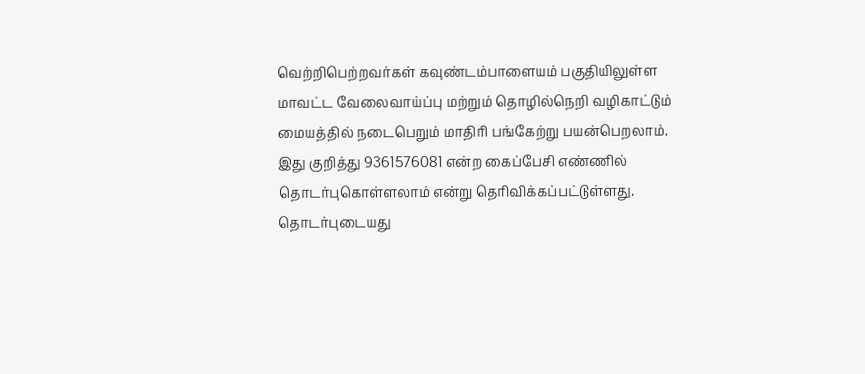வெற்றிபெற்றவர்கள் கவுண்டம்பாளையம் பகுதியிலுள்ள மாவட்ட வேலைவாய்ப்பு மற்றும் தொழில்நெறி வழிகாட்டும் மையத்தில் நடைபெறும் மாதிரி பங்கேற்று பயன்பெறலாம்.
இது குறித்து 9361576081 என்ற கைப்பேசி எண்ணில் தொடர்புகொள்ளலாம் என்று தெரிவிக்கப்பட்டுள்ளது.
தொடர்புடையது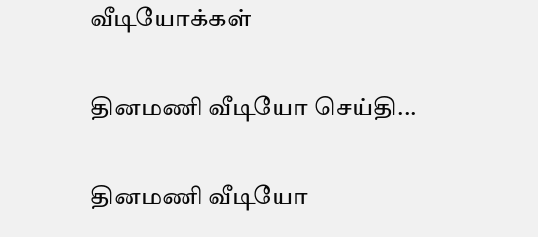வீடியோக்கள்

தினமணி வீடியோ செய்தி...

தினமணி வீடியோ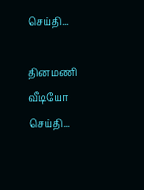செய்தி...

தினமணி வீடியோ செய்தி...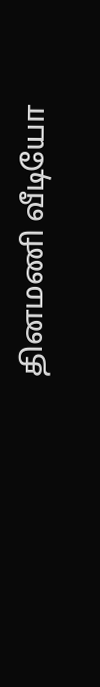தினமணி வீடியோ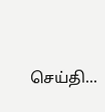செய்தி...